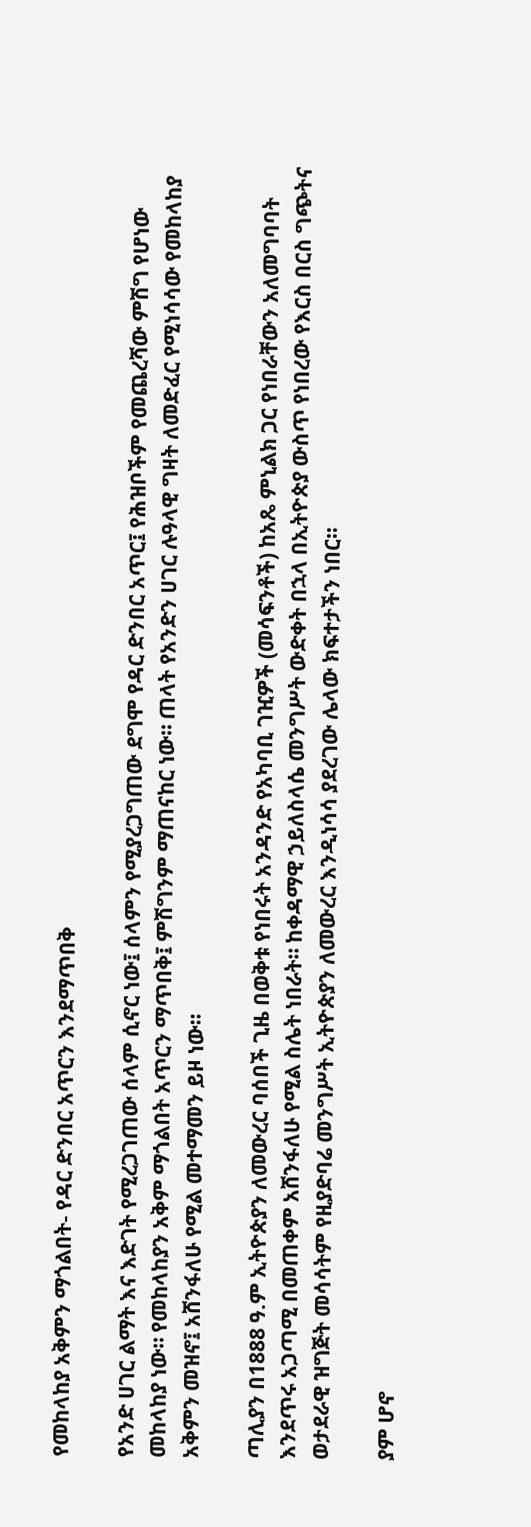የመከላከያ አቅምን ማጎልበት- የዳር ድንበር አጥርን እንደማጥበቅ

የአንድ ሀገር ልማት እና እድገት የሚረጋገጠው ሰላም ሲኖር ነው፤ ሰላምን የሚያረጋግጠው ደግሞ የዳር ድንበር አጥር፤ የሕዝቦችም የመጨረሻው ምሽግ የሆነው መከላከያ ነው። የመከላከያን አቅም ማጎልበት አጥርን ማጥበቅ፤ ምሽግንም ማጠናከር ነው። ጠላት የአንድን ሀገር ሉዓላዊ ግዛት ለመድፈር የሚነሳሳው የመከላከያ አቅምን መዝኖ፤ አሸንፋለሁ የሚል መተማመን ይዞ ነው።

ጣሊያን በ1888 ዓ.ም ኢትዮጵያን ለመውረር ባሰበች ጊዜ በወቅቱ የነበሩት አንዳንድ የአካባቢ ገዢዎች (መሳፍንቶች) ከአጼ ምኒልክ ጋር የነበራቸውን አለመግባባት እንደጥሩ አጋጣሚ በመጠቀም አሸንፋለሁ የሚል ስሌት ነበራት። ከቀዳማዊ ኃይለስላሴ መንግሥት ውድቀት በኋላ በኢትዮጵያ ውስጥ የነበረው የእርስ በርስ ግጭትና ወታደራዊ ዝግጅት መሳሳትም የዚያድባሬ መንግሥት ኢትዮጵያን ለመውረር እንዲነሳሳ ያደረገው ሌላው ክፍተታችን ነበር።

ያም ሆኖ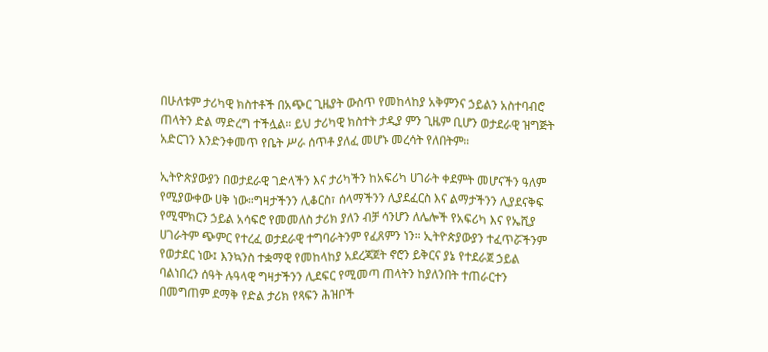በሁለቱም ታሪካዊ ክስተቶች በአጭር ጊዜያት ውስጥ የመከላከያ አቅምንና ኃይልን አስተባብሮ ጠላትን ድል ማድረግ ተችሏል። ይህ ታሪካዊ ክስተት ታዲያ ምን ጊዜም ቢሆን ወታደራዊ ዝግጅት አድርገን እንድንቀመጥ የቤት ሥራ ሰጥቶ ያለፈ መሆኑ መረሳት የለበትም።

ኢትዮጵያውያን በወታደራዊ ገድላችን እና ታሪካችን ከአፍሪካ ሀገራት ቀደምት መሆናችን ዓለም የሚያውቀው ሀቅ ነው።ግዛታችንን ሊቆርስ፣ ሰላማችንን ሊያደፈርስ እና ልማታችንን ሊያደናቅፍ የሚሞክርን ኃይል አሳፍሮ የመመለስ ታሪክ ያለን ብቻ ሳንሆን ለሌሎች የአፍሪካ እና የኤሺያ ሀገራትም ጭምር የተረፈ ወታደራዊ ተግባራትንም የፈጸምን ነን። ኢትዮጵያውያን ተፈጥሯችንም የወታደር ነው፤ እንኳንስ ተቋማዊ የመከላከያ አደረጃጀት ኖሮን ይቅርና ያኔ የተደራጀ ኃይል ባልነበረን ሰዓት ሉዓላዊ ግዛታችንን ሊደፍር የሚመጣ ጠላትን ከያለንበት ተጠራርተን በመግጠም ደማቅ የድል ታሪክ የጻፍን ሕዝቦች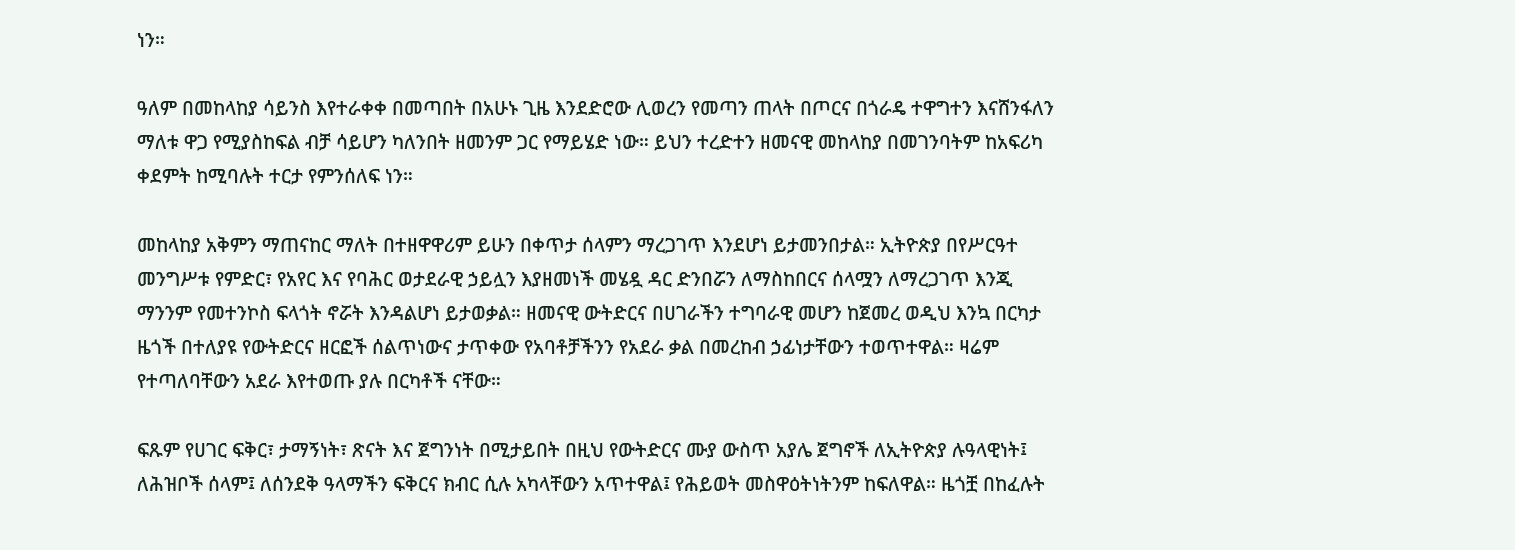ነን።

ዓለም በመከላከያ ሳይንስ እየተራቀቀ በመጣበት በአሁኑ ጊዜ እንደድሮው ሊወረን የመጣን ጠላት በጦርና በጎራዴ ተዋግተን እናሸንፋለን ማለቱ ዋጋ የሚያስከፍል ብቻ ሳይሆን ካለንበት ዘመንም ጋር የማይሄድ ነው። ይህን ተረድተን ዘመናዊ መከላከያ በመገንባትም ከአፍሪካ ቀደምት ከሚባሉት ተርታ የምንሰለፍ ነን።

መከላከያ አቅምን ማጠናከር ማለት በተዘዋዋሪም ይሁን በቀጥታ ሰላምን ማረጋገጥ እንደሆነ ይታመንበታል። ኢትዮጵያ በየሥርዓተ መንግሥቱ የምድር፣ የአየር እና የባሕር ወታደራዊ ኃይሏን እያዘመነች መሄዷ ዳር ድንበሯን ለማስከበርና ሰላሟን ለማረጋገጥ እንጂ ማንንም የመተንኮስ ፍላጎት ኖሯት እንዳልሆነ ይታወቃል። ዘመናዊ ውትድርና በሀገራችን ተግባራዊ መሆን ከጀመረ ወዲህ እንኳ በርካታ ዜጎች በተለያዩ የውትድርና ዘርፎች ሰልጥነውና ታጥቀው የአባቶቻችንን የአደራ ቃል በመረከብ ኃፊነታቸውን ተወጥተዋል። ዛሬም የተጣለባቸውን አደራ እየተወጡ ያሉ በርካቶች ናቸው።

ፍጹም የሀገር ፍቅር፣ ታማኝነት፣ ጽናት እና ጀግንነት በሚታይበት በዚህ የውትድርና ሙያ ውስጥ አያሌ ጀግኖች ለኢትዮጵያ ሉዓላዊነት፤ ለሕዝቦች ሰላም፤ ለሰንደቅ ዓላማችን ፍቅርና ክብር ሲሉ አካላቸውን አጥተዋል፤ የሕይወት መስዋዕትነትንም ከፍለዋል። ዜጎቿ በከፈሉት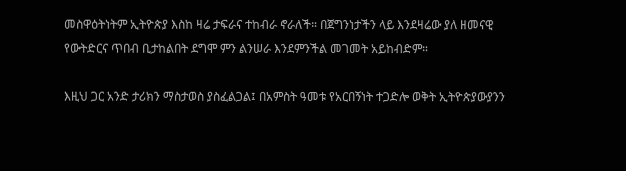መስዋዕትነትም ኢትዮጵያ እስከ ዛሬ ታፍራና ተከብራ ኖራለች። በጀግንነታችን ላይ እንደዛሬው ያለ ዘመናዊ የውትድርና ጥበብ ቢታከልበት ደግሞ ምን ልንሠራ እንደምንችል መገመት አይከብድም።

እዚህ ጋር አንድ ታሪክን ማስታወስ ያስፈልጋል፤ በአምስት ዓመቱ የአርበኝነት ተጋድሎ ወቅት ኢትዮጵያውያንን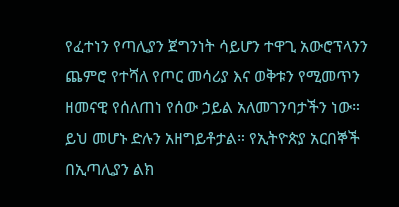የፈተነን የጣሊያን ጀግንነት ሳይሆን ተዋጊ አውሮፕላንን ጨምሮ የተሻለ የጦር መሳሪያ እና ወቅቱን የሚመጥን ዘመናዊ የሰለጠነ የሰው ኃይል አለመገንባታችን ነው። ይህ መሆኑ ድሉን አዘግይቶታል። የኢትዮጵያ አርበኞች በኢጣሊያን ልክ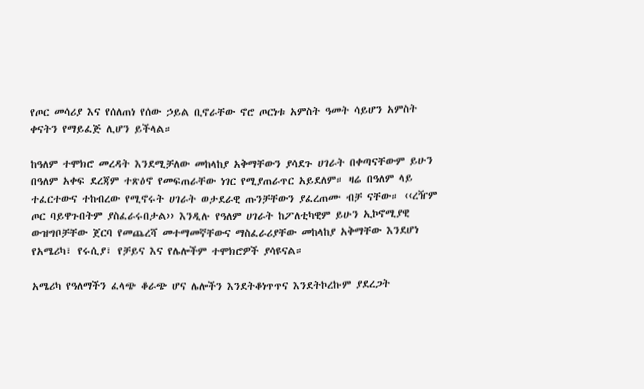የጦር መሳሪያ እና የሰለጠነ የሰው ኃይል ቢኖራቸው ኖሮ ጦርነቱ አምስት ዓመት ሳይሆን አምስት ቀናትን የማይፈጅ ሊሆን ይችላል።

ከዓለም ተሞክሮ መረዳት እንደሚቻለው መከላከያ አቅማቸውን ያሳደጉ ሀገራት በቀጣናቸውም ይሁን በዓለም አቀፍ ደረጃም ተጽዕኖ የመፍጠራቸው ነገር የሚያጠራጥር አይደለም። ዛሬ በዓለም ላይ ተፈርተውና ተከብረው የሚኖሩት ሀገራት ወታደራዊ ጡንቻቸውን ያፈረጠሙ ብቻ ናቸው። ‹‹ረዥም ጦር ባይዋጉበትም ያስፈራሩበታል›› እንዲሉ የዓለም ሀገራት ከፖለቲካዊም ይሁን ኢኮኖሚያዊ ውዝግቦቻቸው ጀርባ የመጨረሻ መተማመኛቸውና ማስፈራሪያቸው መከላከያ አቅማቸው እንደሆነ የአሜሪካ፣ የሩሲያ፣ የቻይና እና የሌሎችም ተሞክሮዎች ያሳዩናል።

አሜሪካ የዓለማችን ፈላጭ ቆራጭ ሆና ሌሎችን እንደትቆነጥጥና እንደትኮረኩም ያደረጋት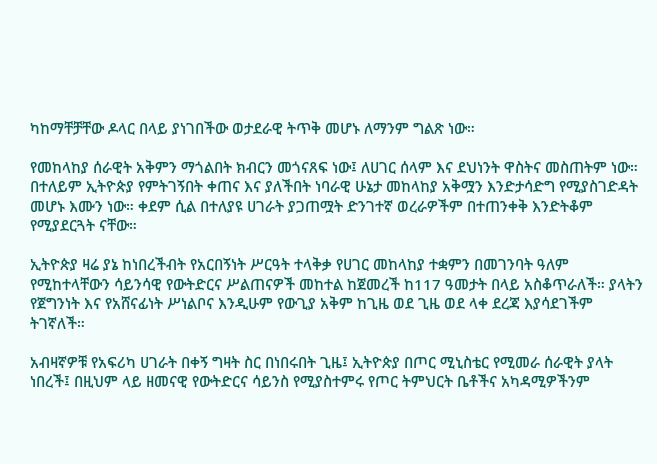ካከማቸቻቸው ዶላር በላይ ያነገበችው ወታደራዊ ትጥቅ መሆኑ ለማንም ግልጽ ነው።

የመከላከያ ሰራዊት አቅምን ማጎልበት ክብርን መጎናጸፍ ነው፤ ለሀገር ሰላም እና ደህነንት ዋስትና መስጠትም ነው። በተለይም ኢትዮጵያ የምትገኝበት ቀጠና እና ያለችበት ነባራዊ ሁኔታ መከላከያ አቅሟን እንድታሳድግ የሚያስገድዳት መሆኑ እሙን ነው። ቀደም ሲል በተለያዩ ሀገራት ያጋጠሟት ድንገተኛ ወረራዎችም በተጠንቀቅ እንድትቆም የሚያደርጓት ናቸው።

ኢትዮጵያ ዛሬ ያኔ ከነበረችብት የአርበኝነት ሥርዓት ተላቅቃ የሀገር መከላከያ ተቋምን በመገንባት ዓለም የሚከተላቸውን ሳይንሳዊ የውትድርና ሥልጠናዎች መከተል ከጀመረች ከ117 ዓመታት በላይ አስቆጥራለች። ያላትን የጀግንነት እና የአሸናፊነት ሥነልቦና እንዲሁም የውጊያ አቅም ከጊዜ ወደ ጊዜ ወደ ላቀ ደረጃ እያሳደገችም ትገኛለች።

አብዛኛዎቹ የአፍሪካ ሀገራት በቀኝ ግዛት ስር በነበሩበት ጊዜ፤ ኢትዮጵያ በጦር ሚኒስቴር የሚመራ ሰራዊት ያላት ነበረች፤ በዚህም ላይ ዘመናዊ የውትድርና ሳይንስ የሚያስተምሩ የጦር ትምህርት ቤቶችና አካዳሚዎችንም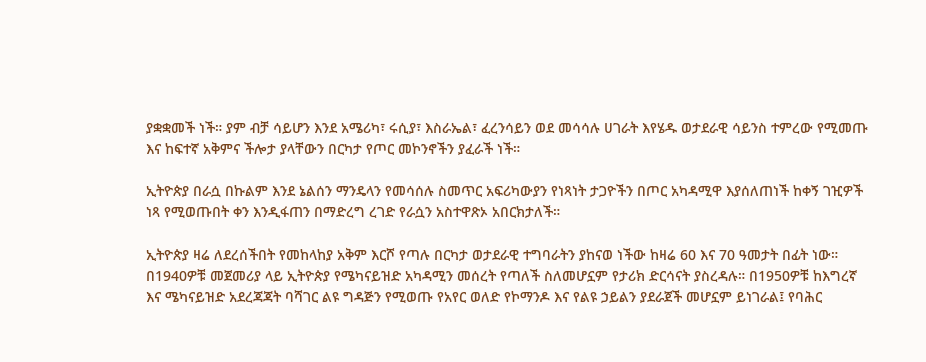ያቋቋመች ነች። ያም ብቻ ሳይሆን እንደ አሜሪካ፣ ሩሲያ፣ እስራኤል፣ ፈረንሳይን ወደ መሳሳሉ ሀገራት እየሄዱ ወታደራዊ ሳይንስ ተምረው የሚመጡ እና ከፍተኛ አቅምና ችሎታ ያላቸውን በርካታ የጦር መኮንኖችን ያፈራች ነች።

ኢትዮጵያ በራሷ በኩልም እንደ ኔልሰን ማንዴላን የመሳሰሉ ስመጥር አፍሪካውያን የነጻነት ታጋዮችን በጦር አካዳሚዋ እያሰለጠነች ከቀኝ ገዢዎች ነጻ የሚወጡበት ቀን እንዲፋጠን በማድረግ ረገድ የራሷን አስተዋጽኦ አበርክታለች።

ኢትዮጵያ ዛሬ ለደረሰችበት የመከላከያ አቅም እርሾ የጣሉ በርካታ ወታደራዊ ተግባራትን ያከናወ ነችው ከዛሬ 60 እና 70 ዓመታት በፊት ነው። በ1940ዎቹ መጀመሪያ ላይ ኢትዮጵያ የሜካናይዝድ አካዳሚን መሰረት የጣለች ስለመሆኗም የታሪክ ድርሳናት ያስረዳሉ። በ1950ዎቹ ከእግረኛ እና ሜካናይዝድ አደረጃጃት ባሻገር ልዩ ግዳጅን የሚወጡ የአየር ወለድ የኮማንዶ እና የልዩ ኃይልን ያደራጀች መሆኗም ይነገራል፤ የባሕር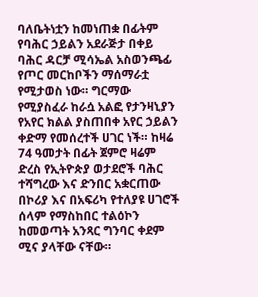ባለቤትነቷን ከመነጠቋ በፊትም የባሕር ኃይልን አደራጅታ በቀይ ባሕር ዳርቻ ሚሳኤል አስወንጫፊ የጦር መርከቦችን ማሰማራቷ የሚታወስ ነው። ግርማው የሚያስፈራ ከራሷ አልፎ የታንዛኒያን የአየር ክልል ያስጠበቀ አየር ኃይልን ቀድማ የመሰረተች ሀገር ነች። ከዛሬ 74 ዓመታት በፊት ጀምሮ ዛሬም ድረስ የኢትዮጵያ ወታደሮች ባሕር ተሻግረው እና ድንበር አቋርጠው በኮሪያ እና በአፍሪካ የተለያዩ ሀገሮች ሰላም የማስከበር ተልዕኮን ከመወጣት አንጻር ግንባር ቀደም ሚና ያላቸው ናቸው።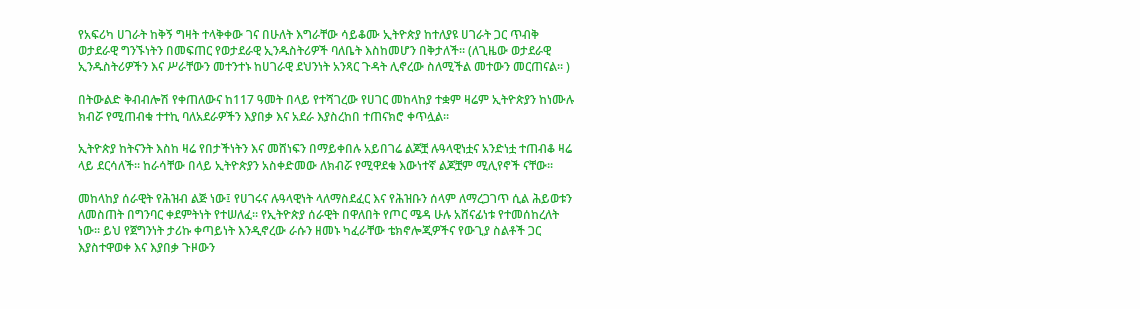የአፍሪካ ሀገራት ከቅኝ ግዛት ተላቅቀው ገና በሁለት እግራቸው ሳይቆሙ ኢትዮጵያ ከተለያዩ ሀገራት ጋር ጥብቅ ወታደራዊ ግንኙነትን በመፍጠር የወታደራዊ ኢንዱስትሪዎች ባለቤት እስከመሆን በቅታለች። (ለጊዜው ወታደራዊ ኢንዱስትሪዎችን እና ሥራቸውን መተንተኑ ከሀገራዊ ደህንነት አንጻር ጉዳት ሊኖረው ስለሚችል መተውን መርጠናል። )

በትውልድ ቅብብሎሽ የቀጠለውና ከ117 ዓመት በላይ የተሻገረው የሀገር መከላከያ ተቋም ዛሬም ኢትዮጵያን ከነሙሉ ክብሯ የሚጠብቁ ተተኪ ባለአደራዎችን እያበቃ እና አደራ እያስረከበ ተጠናክሮ ቀጥሏል።

ኢትዮጵያ ከትናንት እስከ ዛሬ የበታችነትን እና መሸነፍን በማይቀበሉ አይበገሬ ልጆቿ ሉዓላዊነቷና አንድነቷ ተጠብቆ ዛሬ ላይ ደርሳለች። ከራሳቸው በላይ ኢትዮጵያን አስቀድመው ለክብሯ የሚዋደቁ እውነተኛ ልጆቿም ሚሊየኖች ናቸው።

መከላከያ ሰራዊት የሕዝብ ልጅ ነው፤ የሀገሩና ሉዓላዊነት ላለማስደፈር እና የሕዝቡን ሰላም ለማረጋገጥ ሲል ሕይወቱን ለመስጠት በግንባር ቀደምትነት የተሠለፈ። የኢትዮጵያ ሰራዊት በዋለበት የጦር ሜዳ ሁሉ አሸናፊነቱ የተመሰከረለት ነው። ይህ የጀግንነት ታሪኩ ቀጣይነት እንዲኖረው ራሱን ዘመኑ ካፈራቸው ቴክኖሎጂዎችና የውጊያ ስልቶች ጋር እያስተዋወቀ እና እያበቃ ጉዞውን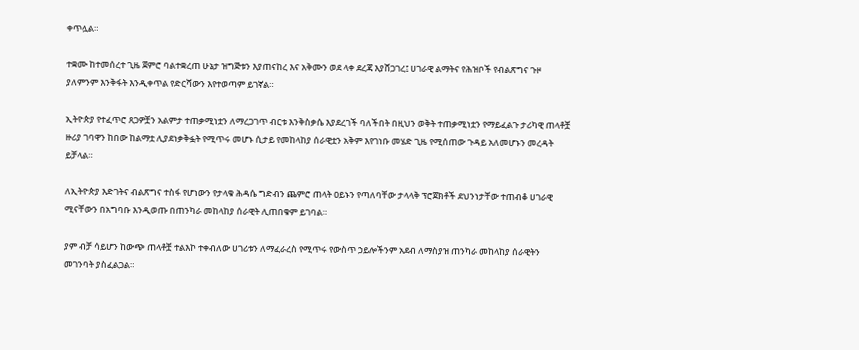ቀጥሏል።

ተቋሙ ከተመሰረተ ጊዜ ጀምሮ ባልተቋረጠ ሁኔታ ዝግጅቱን እያጠናከረ እና አቅሙን ወደ ላቀ ደረጃ እያሸጋገረ፤ ሀገራዊ ልማትና የሕዝቦች የብልጽግና ጉዞ ያለምንም እንቅፋት እንዲቀጥል የድርሻውን እየተወጣም ይገኛል።

ኢትዮጵያ የተፈጥሮ ጸጋዎቿን አልምታ ተጠቃሚነቷን ለማረጋገጥ ብርቱ እንቅስቃሴ እያደረገች ባለችበት በዚህን ወቅት ተጠቃሚነቷን የማይፈልጉ ታሪካዊ ጠላቶቿ ዙሪያ ገባዋን ከበው ከልማቷ ሊያደነቃቅፏት የሚጥሩ መሆኑ ሲታይ የመከላከያ ሰራዊቷን አቅም እየገነቡ መሄድ ጊዜ የሚሰጠው ጉዳይ አለመሆኑን መረዳት ይቻላል።

ለኢትዮጵያ እድገትና ብልጽግና ተስፋ የሆነውን የታላቁ ሕዳሴ ግድብን ጨምሮ ጠላት ዐይኑን የጣለባቸው ታላላቅ ፕሮጀክቶች ደህንነታቸው ተጠብቆ ሀገራዊ ሚናቸውን በአግባቡ እንዲወጡ በጠንካራ መከላከያ ሰራዊት ሊጠበቁም ይገባል።

ያም ብቻ ሳይሆን ከውጭ ጠላቶቿ ተልእኮ ተቀብለው ሀገሪቱን ለማፈራረስ የሚጥሩ የውስጥ ኃይሎችንም አደብ ለማስያዝ ጠንካራ መከላከያ ሰራዊትን መገንባት ያስፈልጋል።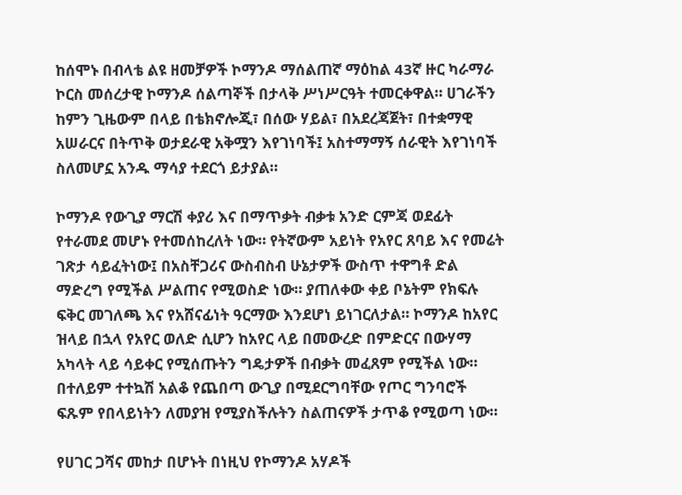ከሰሞኑ በብላቴ ልዩ ዘመቻዎች ኮማንዶ ማሰልጠኛ ማዕከል 43ኛ ዙር ካራማራ ኮርስ መሰረታዊ ኮማንዶ ሰልጣኞች በታላቅ ሥነሥርዓት ተመርቀዋል። ሀገራችን ከምን ጊዜውም በላይ በቴክኖሎጂ፣ በሰው ሃይል፣ በአደረጃጀት፣ በተቋማዊ አሠራርና በትጥቅ ወታደራዊ አቅሟን እየገነባች፤ አስተማማኝ ሰራዊት እየገነባች ስለመሆኗ አንዱ ማሳያ ተደርጎ ይታያል።

ኮማንዶ የውጊያ ማርሽ ቀያሪ እና በማጥቃት ብቃቱ አንድ ርምጃ ወደፊት የተራመደ መሆኑ የተመሰከረለት ነው። የትኛውም አይነት የአየር ጸባይ እና የመሬት ገጽታ ሳይፈትነው፤ በአስቸጋሪና ውስብስብ ሁኔታዎች ውስጥ ተዋግቶ ድል ማድረግ የሚችል ሥልጠና የሚወስድ ነው። ያጠለቀው ቀይ ቦኔትም የክፍሉ ፍቅር መገለጫ እና የአሸናፊነት ዓርማው እንደሆነ ይነገርለታል። ኮማንዶ ከአየር ዝላይ በኋላ የአየር ወለድ ሲሆን ከአየር ላይ በመውረድ በምድርና በውሃማ አካላት ላይ ሳይቀር የሚሰጡትን ግዴታዎች በብቃት መፈጸም የሚችል ነው። በተለይም ተተኳሽ አልቆ የጨበጣ ውጊያ በሚደርግባቸው የጦር ግንባሮች ፍጹም የበላይነትን ለመያዝ የሚያስችሉትን ስልጠናዎች ታጥቆ የሚወጣ ነው።

የሀገር ጋሻና መከታ በሆኑት በነዚህ የኮማንዶ አሃዶች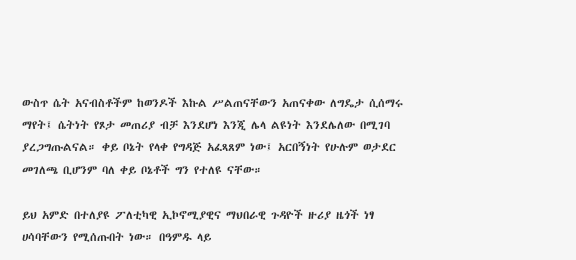ውስጥ ሴት አናብስቶችም ከወንዶች እኩል ሥልጠናቸውን አጠናቀው ለግዴታ ሲሰማሩ ማየት፤ ሴትነት የጾታ መጠሪያ ብቻ እንደሆነ እንጂ ሌላ ልዩነት እንደሌለው በሚገባ ያረጋግጡልናል። ቀይ ቦኔት የላቀ የግዳጅ አፈጻጸም ነው፤ አርበኝነት የሁሉም ወታደር መገለጫ ቢሆንም ባለ ቀይ ቦኔቶች ግን የተለዩ ናቸው።

ይህ አምድ በተለያዩ ፖለቲካዊ ኢኮኖሚያዊና ማህበራዊ ጉዳዮች ዙሪያ ዜጎች ነፃ ሀሳባቸውን የሚሰጡበት ነው። በዓምዱ ላይ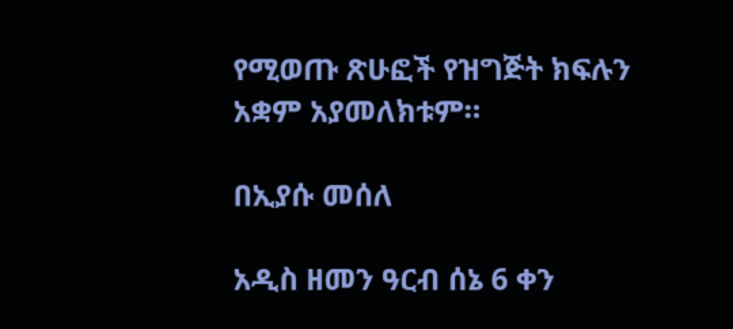የሚወጡ ጽሁፎች የዝግጅት ክፍሉን አቋም አያመለክቱም።

በኢያሱ መሰለ

አዲስ ዘመን ዓርብ ሰኔ 6 ቀን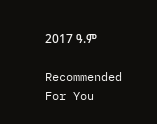2017 ዓ.ም

Recommended For You